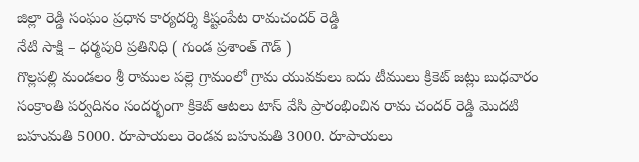జిల్లా రెడ్డి సంఘం ప్రధాన కార్యదర్శి కిష్టంపేట రామచందర్ రెడ్డి
నేటి సాక్షి – ధర్మపురి ప్రతినిధి ( గుండ ప్రశాంత్ గౌడ్ )
గొల్లపల్లి మండలం శ్రీ రాముల పల్లె గ్రామంలో గ్రామ యువకులు ఐదు టీములు క్రికెట్ జట్లు బుధవారం సంక్రాంతి పర్వదినం సందర్భంగా క్రికెట్ ఆటలు టాస్ వేసి ప్రారంభించిన రామ చందర్ రెడ్డి మొదటి బహుమతి 5000. రూపాయలు రెండవ బహుమతి 3000. రూపాయలు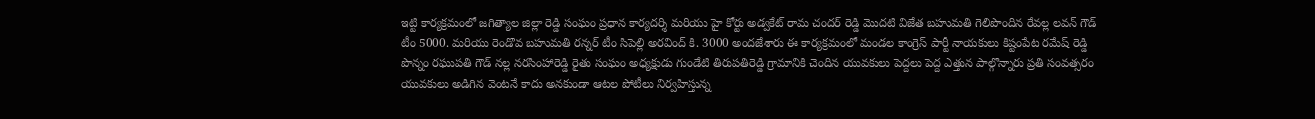ఇట్టి కార్యక్రమంలో జగిత్యాల జిల్లా రెడ్డి సంఘం ప్రధాన కార్యదర్శి మరియు హై కోర్టు అడ్వకేట్ రామ చందర్ రెడ్డి మొదటి విజేత బహుమతి గెలిపొందిన రేవల్ల లవన్ గౌడ్ టీం 5000. మరియు రెండొవ బహుమతి రన్నర్ టీం సిపెల్లి అరవింద్ కి. 3000 అందజేశారు ఈ కార్యక్రమంలో మండల కాంగ్రెస్ పార్టీ నాయకులు కిష్టంపేట రమేష్ రెడ్డి పొన్నం రఘుపతి గౌడ్ నల్ల నరసింహారెడ్డి రైతు సంఘం అధ్యక్షుడు గుండేటి తిరుపతిరెడ్డి గ్రామానికి చెందిన యువకులు పెద్దలు పెద్ద ఎత్తున పాల్గొన్నారు ప్రతి సంవత్సరం యువకులు అడిగిన వెంటనే కాదు అనకుండా ఆటల పోటీలు నిర్వహిస్తున్న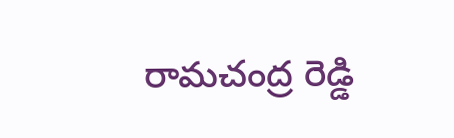రామచంద్ర రెడ్డి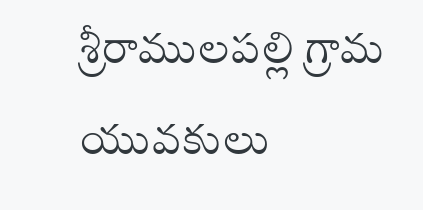శ్రీరాములపల్లి గ్రామ యువకులు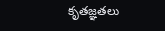కృతజ్ఞతలు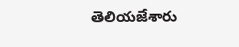తెలియజేశారు